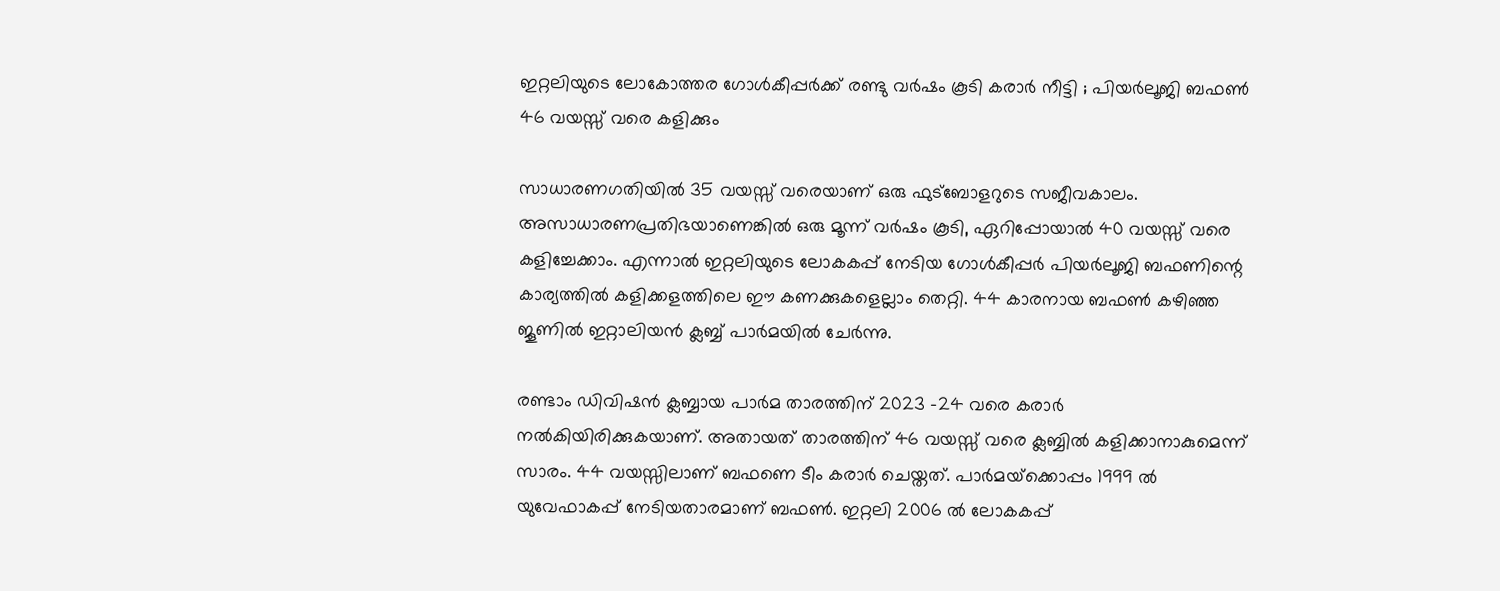ഇറ്റലിയുടെ ലോകോത്തര ഗോള്‍കീപ്പര്‍ക്ക് രണ്ടു വര്‍ഷം കൂടി കരാര്‍ നീട്ടി ; പിയര്‍ലൂജി ബഫണ്‍ 46 വയസ്സ് വരെ കളിക്കും

സാധാരണഗതിയില്‍ 35 വയസ്സ് വരെയാണ് ഒരു ഫുട്‌ബോളറുടെ സജീവകാലം. അസാധാരണപ്രതിഭയാണെങ്കില്‍ ഒരു മൂന്ന് വര്‍ഷം കൂടി, ഏറിപ്പോയാല്‍ 40 വയസ്സ് വരെ കളിച്ചേക്കാം. എന്നാല്‍ ഇറ്റലിയുടെ ലോകകപ്പ് നേടിയ ഗോള്‍കീപ്പര്‍ പിയര്‍ലൂജി ബഫണിന്റെ കാര്യത്തില്‍ കളിക്കളത്തിലെ ഈ കണക്കുകളെല്ലാം തെറ്റി. 44 കാരനായ ബഫണ്‍ കഴിഞ്ഞ ജൂണില്‍ ഇറ്റാലിയന്‍ ക്ലബ്ബ് പാര്‍മയില്‍ ചേര്‍ന്നു.

രണ്ടാം ഡിവിഷന്‍ ക്ലബ്ബായ പാര്‍മ താരത്തിന് 2023 -24 വരെ കരാര്‍ നല്‍കിയിരിക്കുകയാണ്. അതായത് താരത്തിന് 46 വയസ്സ് വരെ ക്ലബ്ബില്‍ കളിക്കാനാകുമെന്ന് സാരം. 44 വയസ്സിലാണ് ബഫണെ ടീം കരാര്‍ ചെയ്തത്. പാര്‍മയ്‌ക്കൊപ്പം 1999 ല്‍ യുവേഫാകപ്പ് നേടിയതാരമാണ് ബഫണ്‍. ഇറ്റലി 2006 ല്‍ ലോകകപ്പ്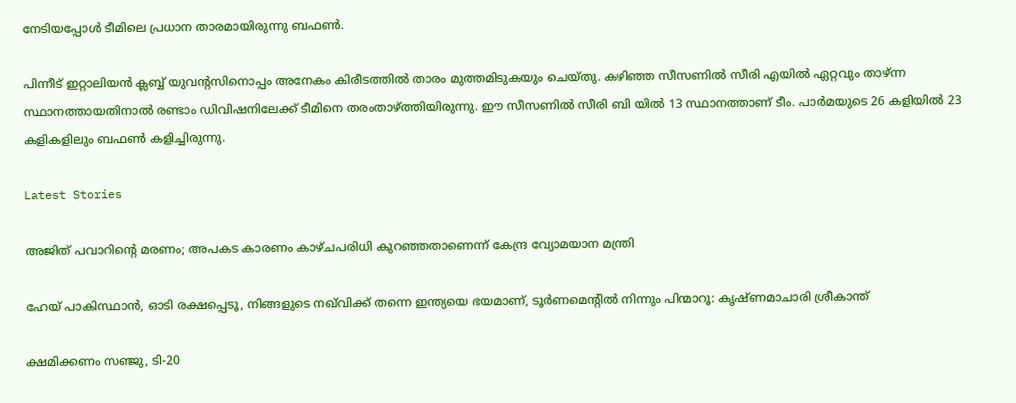നേടിയപ്പോള്‍ ടീമിലെ പ്രധാന താരമായിരുന്നു ബഫണ്‍.

പിന്നീട് ഇറ്റാലിയന്‍ ക്ലബ്ബ് യുവന്റസിനൊപ്പം അനേകം കിരീടത്തില്‍ താരം മുത്തമിടുകയും ചെയ്തു. കഴിഞ്ഞ സീസണില്‍ സീരി എയില്‍ ഏറ്റവും താഴ്ന്ന സ്ഥാനത്തായതിനാല്‍ രണ്ടാം ഡിവിഷനിലേക്ക് ടീമിനെ തരംതാഴ്ത്തിയിരുന്നു. ഈ സീസണില്‍ സീരി ബി യില്‍ 13 സ്ഥാനത്താണ് ടീം. പാര്‍മയുടെ 26 കളിയില്‍ 23 കളികളിലും ബഫണ്‍ കളിച്ചിരുന്നു.

Latest Stories

അജിത് പവാറിന്റെ മരണം; അപകട കാരണം കാഴ്ചപരിധി കുറഞ്ഞതാണെന്ന് കേന്ദ്ര വ്യോമയാന മന്ത്രി

ഹേയ് പാകിസ്ഥാൻ, ഓടി രക്ഷപ്പെടൂ, നിങ്ങളുടെ നഖ്‌വിക്ക് തന്നെ ഇന്ത്യയെ ഭയമാണ്, ടൂർണമെന്റിൽ നിന്നും പിന്മാറൂ: കൃഷ്ണമാചാരി ശ്രീകാന്ത്

ക്ഷമിക്കണം സഞ്ജു, ടി-20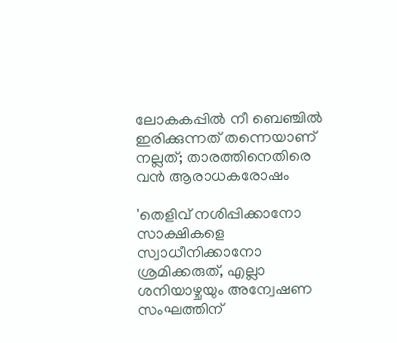ലോകകപ്പിൽ നീ ബെഞ്ചിൽ ഇരിക്കുന്നത് തന്നെയാണ് നല്ലത്; താരത്തിനെതിരെ വൻ ആരാധകരോഷം

'തെളിവ് നശിപ്പിക്കാനോ സാക്ഷികളെ സ്വാധീനിക്കാനോ ശ്രമിക്കരുത്, എല്ലാ ശനിയാഴ്ചയും അന്വേഷണ സംഘത്തിന്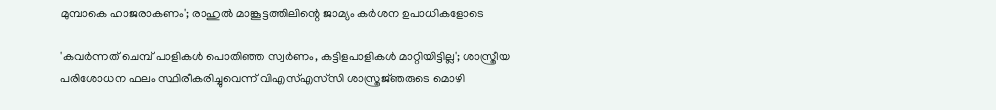മുമ്പാകെ ഹാജരാകണം'; രാഹുൽ മാങ്കൂട്ടത്തിലിന്റെ ജാമ്യം കർശന ഉപാധികളോടെ

'കവർന്നത് ചെമ്പ് പാളികൾ പൊതിഞ്ഞ സ്വർണം, കട്ടിളപാളികൾ മാറ്റിയിട്ടില്ല'; ശാസ്ത്രീയ പരിശോധന ഫലം സ്ഥിരീകരിച്ചുവെന്ന് വിഎസ്എസ്‍സി ശാസ്ത്രജ്‌ഞരുടെ മൊഴി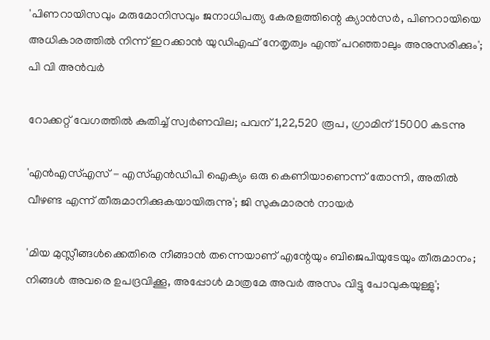'പിണറായിസവും മരുമോനിസവും ജനാധിപത്യ കേരളത്തിന്റെ ക്യാൻസർ, പിണറായിയെ അധികാരത്തിൽ നിന്ന് ഇറക്കാൻ യുഡിഎഫ് നേതൃത്വം എന്ത്‌ പറഞ്ഞാലും അനുസരിക്കും'; പി വി അൻവർ

റോക്കറ്റ് വേഗത്തിൽ കുതിച്ച് സ്വർണവില; പവന് 1,22,520 രൂപ, ഗ്രാമിന് 15000 കടന്നു

'എന്‍എസ്എസ് - എസ്എന്‍ഡിപി ഐക്യം ഒരു കെണിയാണെന്ന് തോന്നി, അതിൽ വീഴണ്ട എന്ന് തീരുമാനിക്കുകയായിരുന്നു'; ജി സുകുമാരൻ നായർ

'മിയ മുസ്ലീങ്ങള്‍ക്കെതിരെ നീങ്ങാന്‍ തന്നെയാണ് എന്റേയും ബിജെപിയുടേയും തീരുമാനം; നിങ്ങള്‍ അവരെ ഉപദ്രവിക്കൂ, അപ്പോള്‍ മാത്രമേ അവര്‍ അസം വിട്ടു പോവുകയുള്ളു';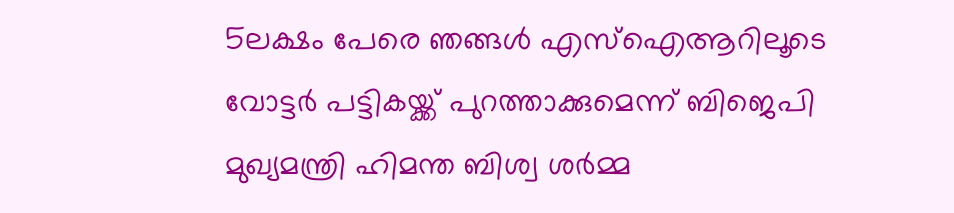5ലക്ഷം പേരെ ഞങ്ങള്‍ എസ്‌ഐആറിലൂടെ വോട്ടര്‍ പട്ടികയ്ക്ക് പുറത്താക്കുമെന്ന് ബിജെപി മുഖ്യമന്ത്രി ഹിമന്ത ബിശ്വ ശര്‍മ്മ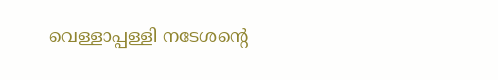വെള്ളാപ്പള്ളി നടേശന്റെ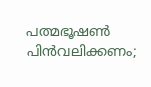പത്മഭൂഷൺ പിൻവലിക്കണം;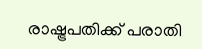രാഷ്ട്രപതിക്ക് പരാതി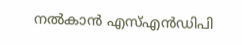നൽകാൻ എസ്എൻഡിപി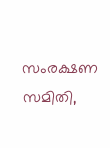സംരക്ഷണ സമിതി,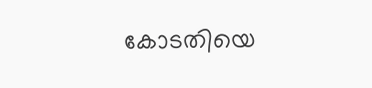കോടതിയെ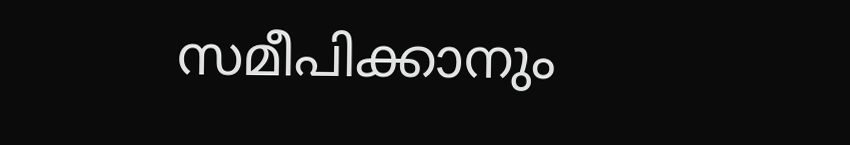സമീപിക്കാനും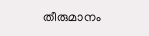തീരുമാനം